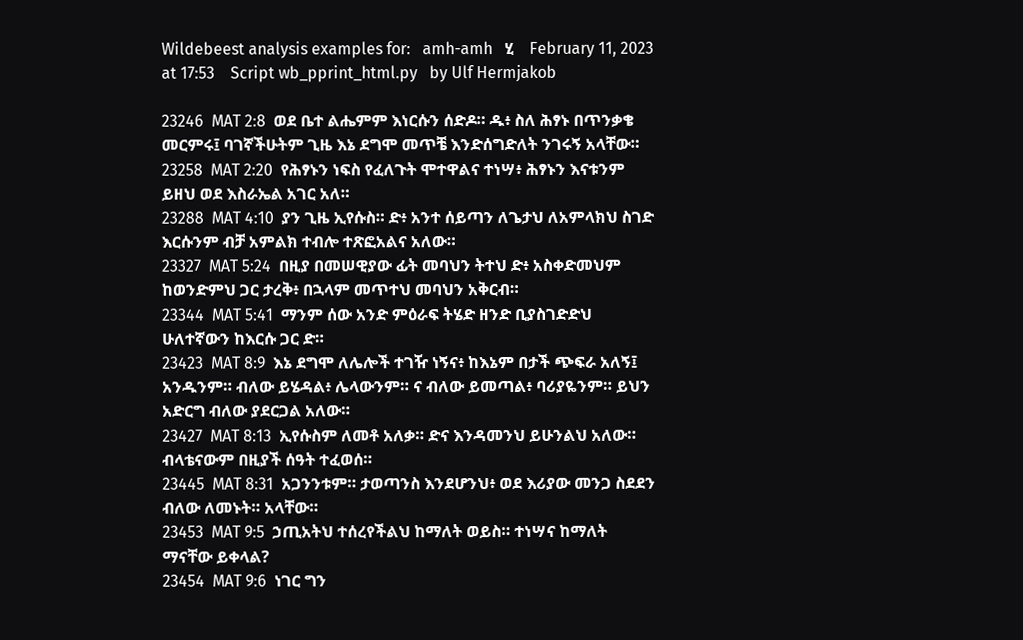Wildebeest analysis examples for:   amh-amh   ሂ    February 11, 2023 at 17:53    Script wb_pprint_html.py   by Ulf Hermjakob

23246  MAT 2:8  ወደ ቤተ ልሔምም እነርሱን ሰድዶ። ዱ፥ ስለ ሕፃኑ በጥንቃቄ መርምሩ፤ ባገኛችሁትም ጊዜ እኔ ደግሞ መጥቼ እንድሰግድለት ንገሩኝ አላቸው።
23258  MAT 2:20  የሕፃኑን ነፍስ የፈለጉት ሞተዋልና ተነሣ፥ ሕፃኑን እናቱንም ይዘህ ወደ እስራኤል አገር አለ።
23288  MAT 4:10  ያን ጊዜ ኢየሱስ። ድ፥ አንተ ሰይጣን ለጌታህ ለአምላክህ ስገድ እርሱንም ብቻ አምልክ ተብሎ ተጽፎአልና አለው።
23327  MAT 5:24  በዚያ በመሠዊያው ፊት መባህን ትተህ ድ፥ አስቀድመህም ከወንድምህ ጋር ታረቅ፥ በኋላም መጥተህ መባህን አቅርብ።
23344  MAT 5:41  ማንም ሰው አንድ ምዕራፍ ትሄድ ዘንድ ቢያስገድድህ ሁለተኛውን ከእርሱ ጋር ድ።
23423  MAT 8:9  እኔ ደግሞ ለሌሎች ተገዥ ነኝና፥ ከእኔም በታች ጭፍራ አለኝ፤ አንዱንም። ብለው ይሄዳል፥ ሌላውንም። ና ብለው ይመጣል፥ ባሪያዬንም። ይህን አድርግ ብለው ያደርጋል አለው።
23427  MAT 8:13  ኢየሱስም ለመቶ አለቃ። ድና እንዳመንህ ይሁንልህ አለው። ብላቴናውም በዚያች ሰዓት ተፈወሰ።
23445  MAT 8:31  አጋንንቱም። ታወጣንስ እንደሆንህ፥ ወደ እሪያው መንጋ ስደደን ብለው ለመኑት። አላቸው።
23453  MAT 9:5  ኃጢአትህ ተሰረየችልህ ከማለት ወይስ። ተነሣና ከማለት ማናቸው ይቀላል?
23454  MAT 9:6  ነገር ግን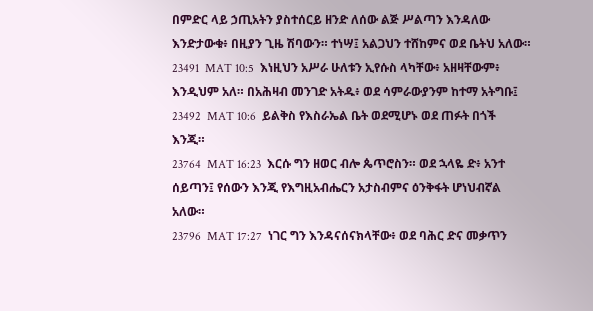በምድር ላይ ኃጢአትን ያስተሰርይ ዘንድ ለሰው ልጅ ሥልጣን እንዳለው እንድታውቁ፥ በዚያን ጊዜ ሽባውን። ተነሣ፤ አልጋህን ተሸከምና ወደ ቤትህ አለው።
23491  MAT 10:5  እነዚህን አሥራ ሁለቱን ኢየሱስ ላካቸው፥ አዘዛቸውም፥ እንዲህም አለ። በአሕዛብ መንገድ አትዱ፥ ወደ ሳምራውያንም ከተማ አትግቡ፤
23492  MAT 10:6  ይልቅስ የእስራኤል ቤት ወደሚሆኑ ወደ ጠፉት በጎች እንጂ።
23764  MAT 16:23  እርሱ ግን ዘወር ብሎ ጴጥሮስን። ወደ ኋላዬ ድ፥ አንተ ሰይጣን፤ የሰውን እንጂ የእግዚአብሔርን አታስብምና ዕንቅፋት ሆነህብኛል አለው።
23796  MAT 17:27  ነገር ግን እንዳናሰናክላቸው፥ ወደ ባሕር ድና መቃጥን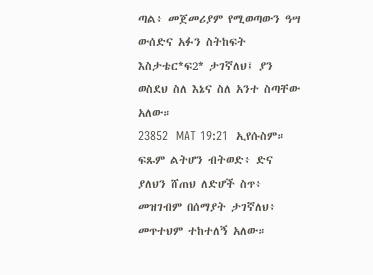ጣል፥ መጀመሪያም የሚወጣውን ዓሣ ውሰድና አፉን ስትከፍት እስታቴር*ፍ2* ታገኛለህ፤ ያን ወስደህ ስለ እኔና ስለ አንተ ስጣቸው አለው።
23852  MAT 19:21  ኢየሱስም። ፍጹም ልትሆን ብትወድ፥ ድና ያለህን ሸጠህ ለድሆች ስጥ፥ መዝገብም በሰማያት ታገኛለህ፥ መጥተህም ተከተለኝ አለው።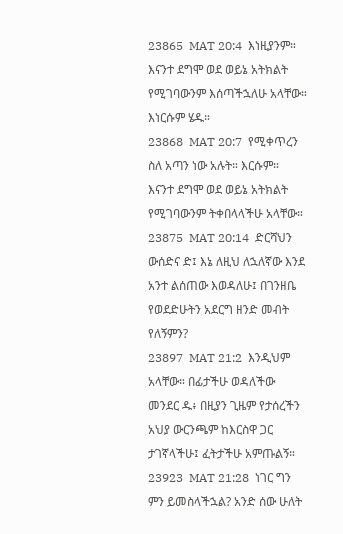23865  MAT 20:4  እነዚያንም። እናንተ ደግሞ ወደ ወይኔ አትክልት የሚገባውንም እሰጣችኋለሁ አላቸው። እነርሱም ሄዱ።
23868  MAT 20:7  የሚቀጥረን ስለ አጣን ነው አሉት። እርሱም። እናንተ ደግሞ ወደ ወይኔ አትክልት የሚገባውንም ትቀበላላችሁ አላቸው።
23875  MAT 20:14  ድርሻህን ውሰድና ድ፤ እኔ ለዚህ ለኋለኛው እንደ አንተ ልሰጠው እወዳለሁ፤ በገንዘቤ የወደድሁትን አደርግ ዘንድ መብት የለኝምን?
23897  MAT 21:2  እንዲህም አላቸው። በፊታችሁ ወዳለችው መንደር ዱ፥ በዚያን ጊዜም የታሰረችን አህያ ውርንጫም ከእርስዋ ጋር ታገኛላችሁ፤ ፈትታችሁ አምጡልኝ።
23923  MAT 21:28  ነገር ግን ምን ይመስላችኋል? አንድ ሰው ሁለት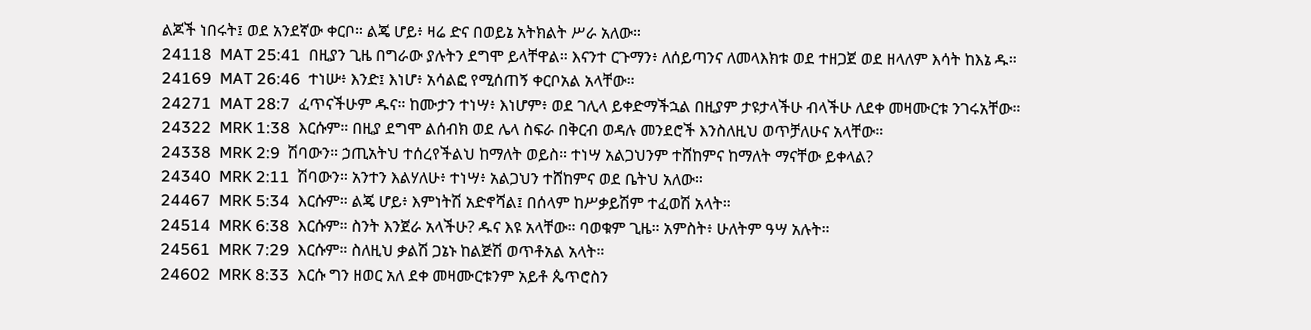ልጆች ነበሩት፤ ወደ አንደኛው ቀርቦ። ልጄ ሆይ፥ ዛሬ ድና በወይኔ አትክልት ሥራ አለው።
24118  MAT 25:41  በዚያን ጊዜ በግራው ያሉትን ደግሞ ይላቸዋል። እናንተ ርጉማን፥ ለሰይጣንና ለመላእክቱ ወደ ተዘጋጀ ወደ ዘላለም እሳት ከእኔ ዱ።
24169  MAT 26:46  ተነሡ፥ እንድ፤ እነሆ፥ አሳልፎ የሚሰጠኝ ቀርቦአል አላቸው።
24271  MAT 28:7  ፈጥናችሁም ዱና። ከሙታን ተነሣ፥ እነሆም፥ ወደ ገሊላ ይቀድማችኋል በዚያም ታዩታላችሁ ብላችሁ ለደቀ መዛሙርቱ ንገሩአቸው።
24322  MRK 1:38  እርሱም። በዚያ ደግሞ ልሰብክ ወደ ሌላ ስፍራ በቅርብ ወዳሉ መንደሮች እንስለዚህ ወጥቻለሁና አላቸው።
24338  MRK 2:9  ሽባውን። ኃጢአትህ ተሰረየችልህ ከማለት ወይስ። ተነሣ አልጋህንም ተሸከምና ከማለት ማናቸው ይቀላል?
24340  MRK 2:11  ሽባውን። አንተን እልሃለሁ፥ ተነሣ፥ አልጋህን ተሸከምና ወደ ቤትህ አለው።
24467  MRK 5:34  እርሱም። ልጄ ሆይ፥ እምነትሽ አድኖሻል፤ በሰላም ከሥቃይሽም ተፈወሽ አላት።
24514  MRK 6:38  እርሱም። ስንት እንጀራ አላችሁ? ዱና እዩ አላቸው። ባወቁም ጊዜ። አምስት፥ ሁለትም ዓሣ አሉት።
24561  MRK 7:29  እርሱም። ስለዚህ ቃልሽ ጋኔኑ ከልጅሽ ወጥቶአል አላት።
24602  MRK 8:33  እርሱ ግን ዘወር አለ ደቀ መዛሙርቱንም አይቶ ጴጥሮስን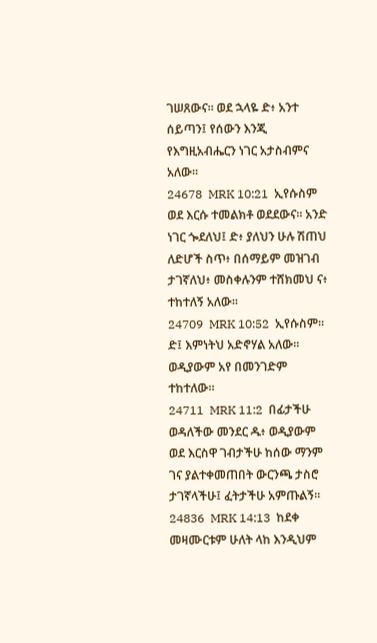ገሠጸውና። ወደ ኋላዬ ድ፥ አንተ ሰይጣን፤ የሰውን እንጂ የእግዚአብሔርን ነገር አታስብምና አለው።
24678  MRK 10:21  ኢየሱስም ወደ እርሱ ተመልክቶ ወደደውና። አንድ ነገር ጐደለህ፤ ድ፥ ያለህን ሁሉ ሽጠህ ለድሆች ስጥ፥ በሰማይም መዝገብ ታገኛለህ፥ መስቀሉንም ተሸክመህ ና፥ ተከተለኝ አለው።
24709  MRK 10:52  ኢየሱስም። ድ፤ እምነትህ አድኖሃል አለው። ወዲያውም አየ በመንገድም ተከተለው።
24711  MRK 11:2  በፊታችሁ ወዳለችው መንደር ዱ፥ ወዲያውም ወደ እርስዋ ገብታችሁ ከሰው ማንም ገና ያልተቀመጠበት ውርንጫ ታስሮ ታገኛላችሁ፤ ፈትታችሁ አምጡልኝ።
24836  MRK 14:13  ከደቀ መዛሙርቱም ሁለት ላከ እንዲህም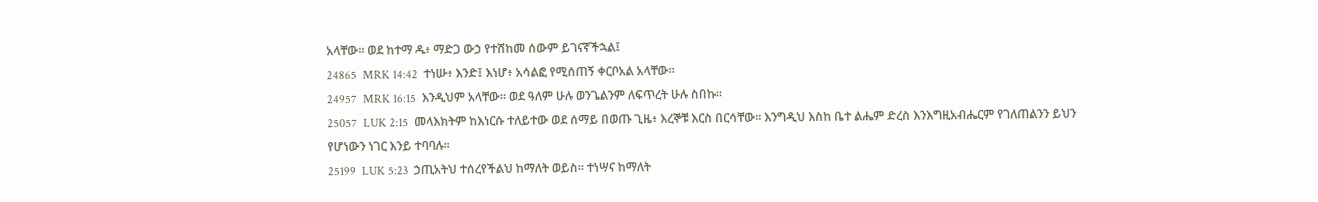አላቸው። ወደ ከተማ ዱ፥ ማድጋ ውኃ የተሸከመ ሰውም ይገናኛችኋል፤
24865  MRK 14:42  ተነሡ፥ እንድ፤ እነሆ፥ አሳልፎ የሚሰጠኝ ቀርቦአል አላቸው።
24957  MRK 16:15  እንዲህም አላቸው። ወደ ዓለም ሁሉ ወንጌልንም ለፍጥረት ሁሉ ስበኩ።
25057  LUK 2:15  መላእክትም ከእነርሱ ተለይተው ወደ ሰማይ በወጡ ጊዜ፥ እረኞቹ እርስ በርሳቸው። እንግዲህ እስከ ቤተ ልሔም ድረስ እንእግዚአብሔርም የገለጠልንን ይህን የሆነውን ነገር እንይ ተባባሉ።
25199  LUK 5:23  ኃጢአትህ ተሰረየችልህ ከማለት ወይስ። ተነሣና ከማለት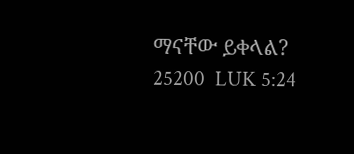ማናቸው ይቀላል?
25200  LUK 5:24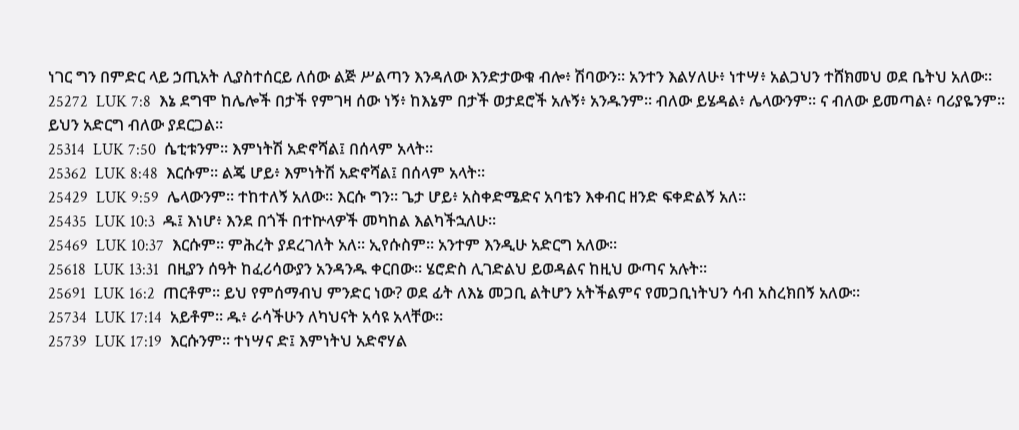ነገር ግን በምድር ላይ ኃጢአት ሊያስተሰርይ ለሰው ልጅ ሥልጣን እንዳለው እንድታውቁ ብሎ፥ ሽባውን። አንተን እልሃለሁ፥ ነተሣ፥ አልጋህን ተሸክመህ ወደ ቤትህ አለው።
25272  LUK 7:8  እኔ ደግሞ ከሌሎች በታች የምገዛ ሰው ነኝ፥ ከእኔም በታች ወታደሮች አሉኝ፥ አንዱንም። ብለው ይሄዳል፥ ሌላውንም። ና ብለው ይመጣል፥ ባሪያዬንም። ይህን አድርግ ብለው ያደርጋል።
25314  LUK 7:50  ሴቲቱንም። እምነትሽ አድኖሻል፤ በሰላም አላት።
25362  LUK 8:48  እርሱም። ልጄ ሆይ፥ እምነትሽ አድኖሻል፤ በሰላም አላት።
25429  LUK 9:59  ሌላውንም። ተከተለኝ አለው። እርሱ ግን። ጌታ ሆይ፥ አስቀድሜድና አባቴን እቀብር ዘንድ ፍቀድልኝ አለ።
25435  LUK 10:3  ዱ፤ እነሆ፥ እንደ በጎች በተኵላዎች መካከል እልካችኋለሁ።
25469  LUK 10:37  እርሱም። ምሕረት ያደረገለት አለ። ኢየሱስም። አንተም እንዲሁ አድርግ አለው።
25618  LUK 13:31  በዚያን ሰዓት ከፈሪሳውያን አንዳንዱ ቀርበው። ሄሮድስ ሊገድልህ ይወዳልና ከዚህ ውጣና አሉት።
25691  LUK 16:2  ጠርቶም። ይህ የምሰማብህ ምንድር ነው? ወደ ፊት ለእኔ መጋቢ ልትሆን አትችልምና የመጋቢነትህን ሳብ አስረክበኝ አለው።
25734  LUK 17:14  አይቶም። ዱ፥ ራሳችሁን ለካህናት አሳዩ አላቸው።
25739  LUK 17:19  እርሱንም። ተነሣና ድ፤ እምነትህ አድኖሃል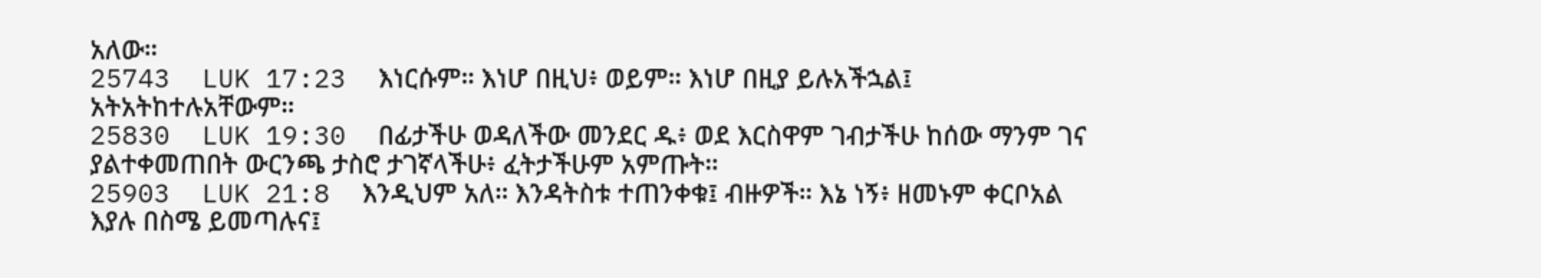አለው።
25743  LUK 17:23  እነርሱም። እነሆ በዚህ፥ ወይም። እነሆ በዚያ ይሉአችኋል፤ አትአትከተሉአቸውም።
25830  LUK 19:30  በፊታችሁ ወዳለችው መንደር ዱ፥ ወደ እርስዋም ገብታችሁ ከሰው ማንም ገና ያልተቀመጠበት ውርንጫ ታስሮ ታገኛላችሁ፥ ፈትታችሁም አምጡት።
25903  LUK 21:8  እንዲህም አለ። እንዳትስቱ ተጠንቀቁ፤ ብዙዎች። እኔ ነኝ፥ ዘመኑም ቀርቦአል እያሉ በስሜ ይመጣሉና፤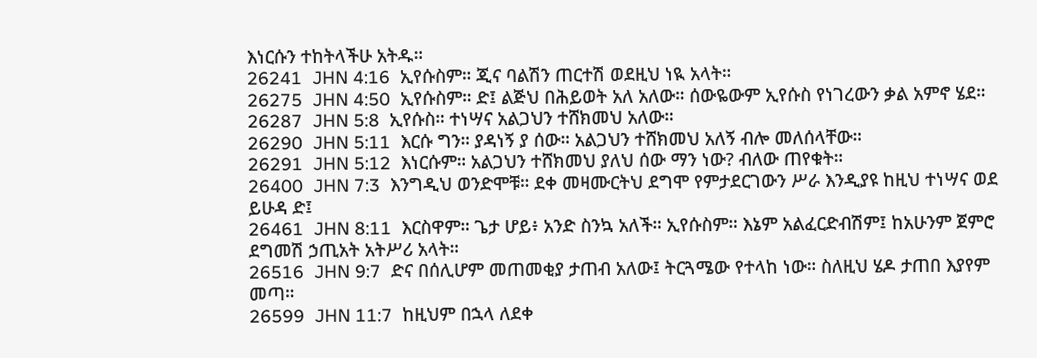እነርሱን ተከትላችሁ አትዱ።
26241  JHN 4:16  ኢየሱስም። ጂና ባልሽን ጠርተሽ ወደዚህ ነዪ አላት።
26275  JHN 4:50  ኢየሱስም። ድ፤ ልጅህ በሕይወት አለ አለው። ሰውዬውም ኢየሱስ የነገረውን ቃል አምኖ ሄደ።
26287  JHN 5:8  ኢየሱስ። ተነሣና አልጋህን ተሸክመህ አለው።
26290  JHN 5:11  እርሱ ግን። ያዳነኝ ያ ሰው። አልጋህን ተሸክመህ አለኝ ብሎ መለሰላቸው።
26291  JHN 5:12  እነርሱም። አልጋህን ተሸክመህ ያለህ ሰው ማን ነው? ብለው ጠየቁት።
26400  JHN 7:3  እንግዲህ ወንድሞቹ። ደቀ መዛሙርትህ ደግሞ የምታደርገውን ሥራ እንዲያዩ ከዚህ ተነሣና ወደ ይሁዳ ድ፤
26461  JHN 8:11  እርስዋም። ጌታ ሆይ፥ አንድ ስንኳ አለች። ኢየሱስም። እኔም አልፈርድብሽም፤ ከአሁንም ጀምሮ ደግመሽ ኃጢአት አትሥሪ አላት።
26516  JHN 9:7  ድና በሰሊሆም መጠመቂያ ታጠብ አለው፤ ትርጓሜው የተላከ ነው። ስለዚህ ሄዶ ታጠበ እያየም መጣ።
26599  JHN 11:7  ከዚህም በኋላ ለደቀ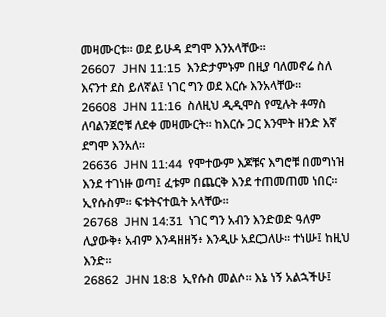መዛሙርቱ። ወደ ይሁዳ ደግሞ እንአላቸው።
26607  JHN 11:15  እንድታምኑም በዚያ ባለመኖሬ ስለ እናንተ ደስ ይለኛል፤ ነገር ግን ወደ እርሱ እንአላቸው።
26608  JHN 11:16  ስለዚህ ዲዲሞስ የሚሉት ቶማስ ለባልንጀሮቹ ለደቀ መዛሙርት። ከእርሱ ጋር እንሞት ዘንድ እኛ ደግሞ እንአለ።
26636  JHN 11:44  የሞተውም እጆቹና እግሮቹ በመግነዝ እንደ ተገነዙ ወጣ፤ ፈቱም በጨርቅ እንደ ተጠመጠመ ነበር። ኢየሱስም። ፍቱትናተዉት አላቸው።
26768  JHN 14:31  ነገር ግን አብን እንድወድ ዓለም ሊያውቅ፥ አብም እንዳዘዘኝ፥ እንዲሁ አደርጋለሁ። ተነሡ፤ ከዚህ እንድ።
26862  JHN 18:8  ኢየሱስ መልሶ። እኔ ነኝ አልኋችሁ፤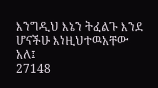እንግዲህ እኔን ትፈልጉ እንደ ሆናችሁ እነዚህተዉአቸው አለ፤
27148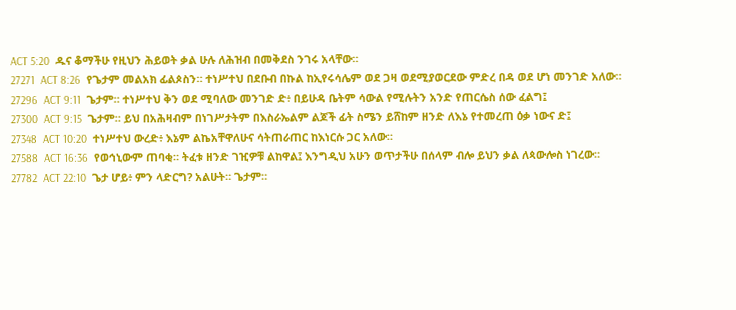ACT 5:20  ዱና ቆማችሁ የዚህን ሕይወት ቃል ሁሉ ለሕዝብ በመቅደስ ንገሩ አላቸው።
27271  ACT 8:26  የጌታም መልአክ ፊልጶስን። ተነሥተህ በደቡብ በኩል ከኢየሩሳሌም ወደ ጋዛ ወደሚያወርደው ምድረ በዳ ወደ ሆነ መንገድ አለው።
27296  ACT 9:11  ጌታም። ተነሥተህ ቅን ወደ ሚባለው መንገድ ድ፥ በይሁዳ ቤትም ሳውል የሚሉትን አንድ የጠርሴስ ሰው ፈልግ፤
27300  ACT 9:15  ጌታም። ይህ በአሕዛብም በነገሥታትም በእስራኤልም ልጆች ፊት ስሜን ይሸከም ዘንድ ለእኔ የተመረጠ ዕቃ ነውና ድ፤
27348  ACT 10:20  ተነሥተህ ውረድ፥ እኔም ልኬአቸዋለሁና ሳትጠራጠር ከእነርሱ ጋር አለው።
27588  ACT 16:36  የወኅኒውም ጠባቂ። ትፈቱ ዘንድ ገዢዎቹ ልከዋል፤ እንግዲህ አሁን ወጥታችሁ በሰላም ብሎ ይህን ቃል ለጳውሎስ ነገረው።
27782  ACT 22:10  ጌታ ሆይ፥ ምን ላድርግ? አልሁት። ጌታም።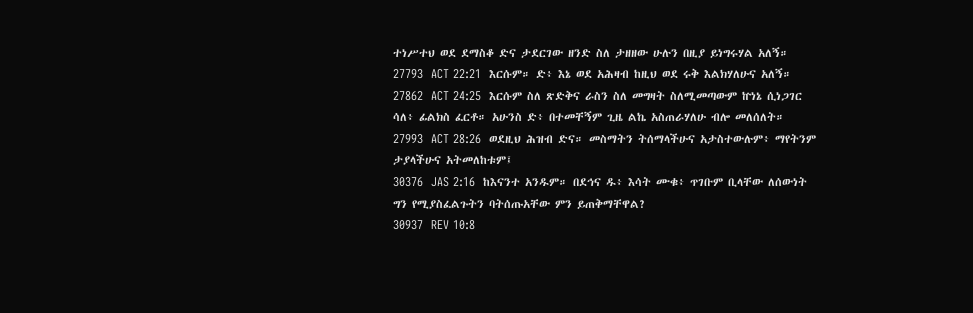ተነሥተህ ወደ ደማስቆ ድና ታደርገው ዘንድ ስለ ታዘዘው ሁሉን በዚያ ይነግሩሃል አለኝ።
27793  ACT 22:21  እርሱም። ድ፥ እኔ ወደ አሕዛብ ከዚህ ወደ ሩቅ እልክሃለሁና አለኝ።
27862  ACT 24:25  እርሱም ስለ ጽድቅና ራስን ስለ መግዛት ስለሚመጣውም ኵነኔ ሲነጋገር ሳለ፥ ፊልክስ ፈርቶ። አሁንስ ድ፥ በተመቸኝም ጊዜ ልኬ አስጠራሃለሁ ብሎ መለሰለት።
27993  ACT 28:26  ወደዚህ ሕዝብ ድና። መስማትን ትሰማላችሁና አታስተውሉም፥ ማየትንም ታያላችሁና አትመለከቱም፤
30376  JAS 2:16  ከእናንተ አንዱም። በደኅና ዱ፥ እሳት ሙቁ፥ ጥገቡም ቢላቸው ለሰውነት ግን የሚያስፈልጉትን ባትሰጡአቸው ምን ይጠቅማቸዋል?
30937  REV 10:8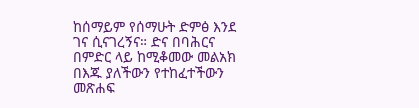ከሰማይም የሰማሁት ድምፅ እንደ ገና ሲናገረኝና። ድና በባሕርና በምድር ላይ ከሚቆመው መልአክ በእጁ ያለችውን የተከፈተችውን መጽሐፍ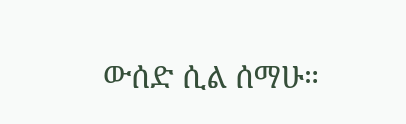ውሰድ ሲል ሰማሁ።